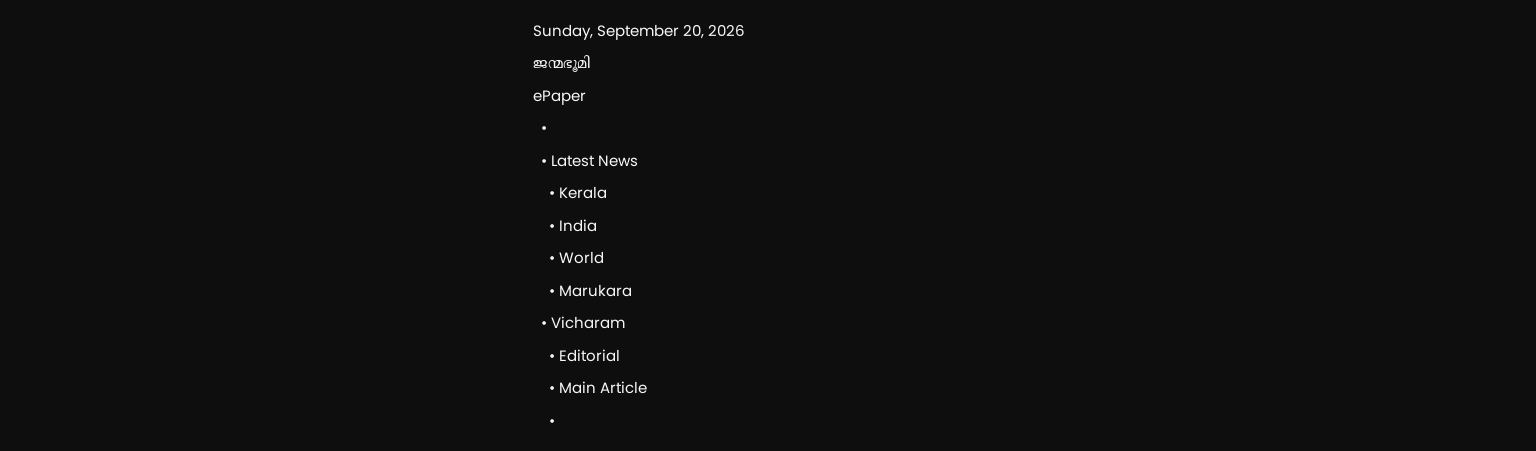Sunday, September 20, 2026
ജന്മഭൂമി
ePaper
  •
  • Latest News
    • Kerala
    • India
    • World
    • Marukara
  • Vicharam
    • Editorial
    • Main Article
    •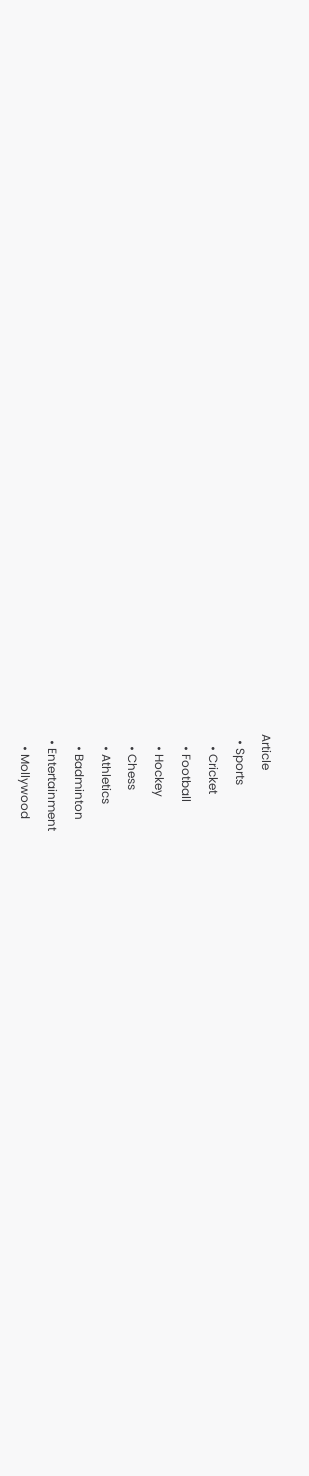Article
  • Sports
    • Cricket
    • Football
    • Hockey
    • Chess
    • Athletics
    • Badminton
  • Entertainment
    • Mollywood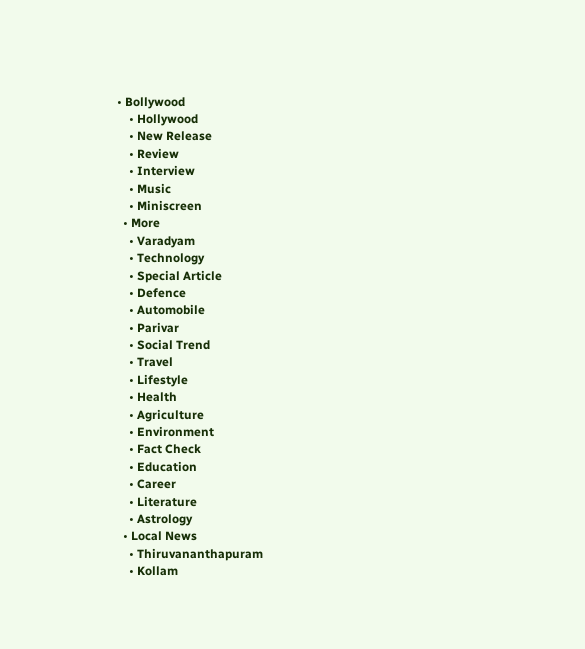• Bollywood
    • Hollywood
    • New Release
    • Review
    • Interview
    • Music
    • Miniscreen
  • More
    • Varadyam
    • Technology
    • Special Article
    • Defence
    • Automobile
    • Parivar
    • Social Trend
    • Travel
    • Lifestyle
    • Health
    • Agriculture
    • Environment
    • Fact Check
    • Education
    • Career
    • Literature
    • Astrology
  • Local News
    • Thiruvananthapuram
    • Kollam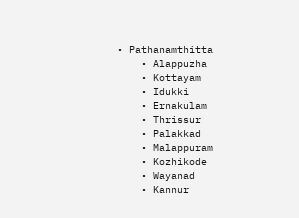• Pathanamthitta
    • Alappuzha
    • Kottayam
    • Idukki
    • Ernakulam
    • Thrissur
    • Palakkad
    • Malappuram
    • Kozhikode
    • Wayanad
    • Kannur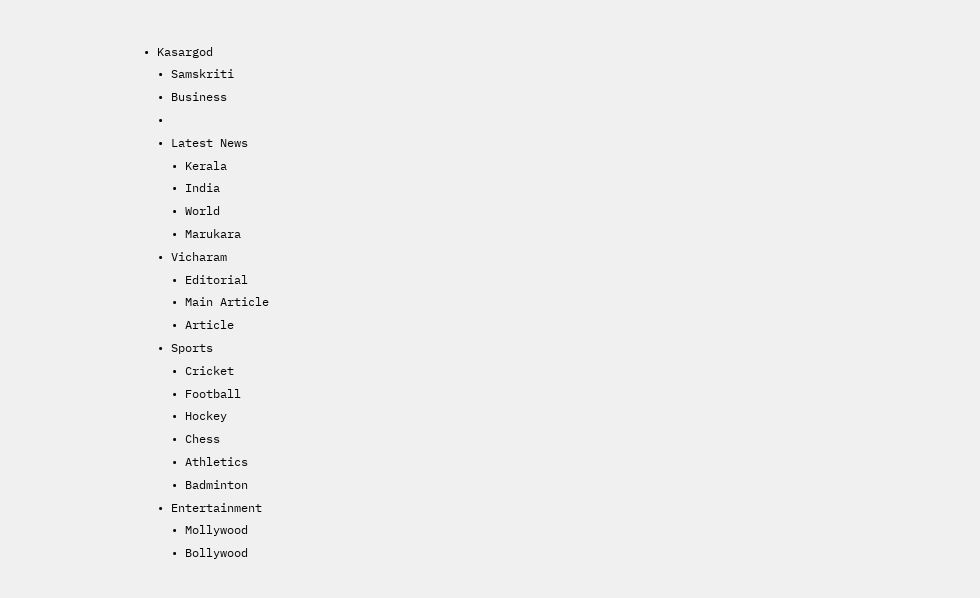• Kasargod
  • Samskriti
  • Business
  •
  • Latest News
    • Kerala
    • India
    • World
    • Marukara
  • Vicharam
    • Editorial
    • Main Article
    • Article
  • Sports
    • Cricket
    • Football
    • Hockey
    • Chess
    • Athletics
    • Badminton
  • Entertainment
    • Mollywood
    • Bollywood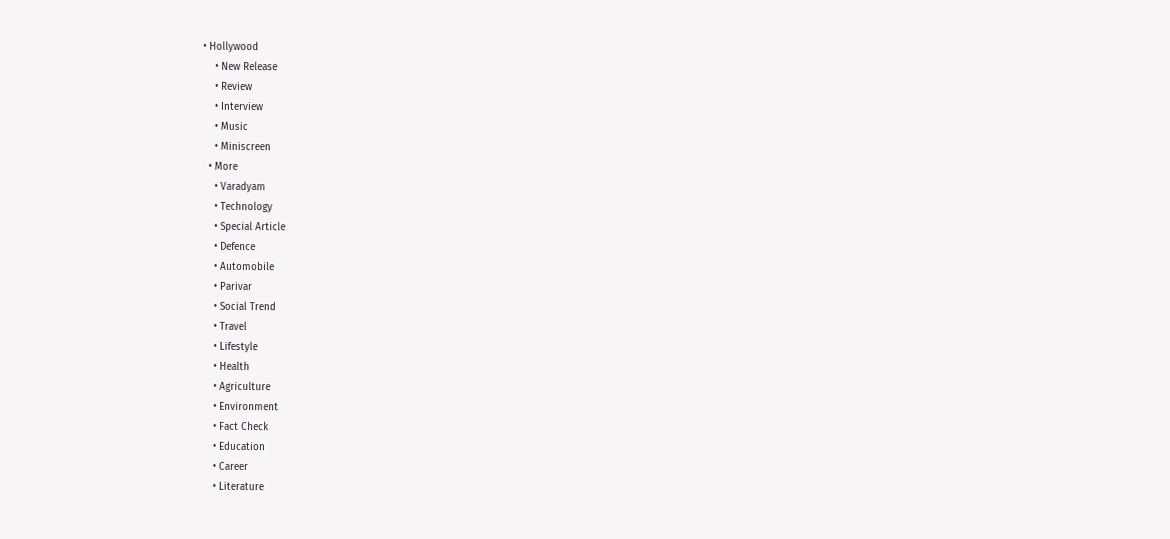• Hollywood
    • New Release
    • Review
    • Interview
    • Music
    • Miniscreen
  • More
    • Varadyam
    • Technology
    • Special Article
    • Defence
    • Automobile
    • Parivar
    • Social Trend
    • Travel
    • Lifestyle
    • Health
    • Agriculture
    • Environment
    • Fact Check
    • Education
    • Career
    • Literature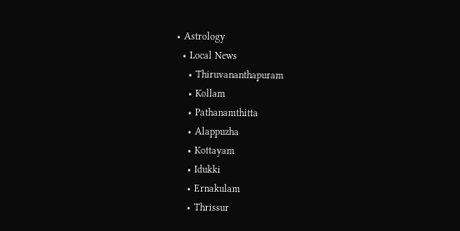• Astrology
  • Local News
    • Thiruvananthapuram
    • Kollam
    • Pathanamthitta
    • Alappuzha
    • Kottayam
    • Idukki
    • Ernakulam
    • Thrissur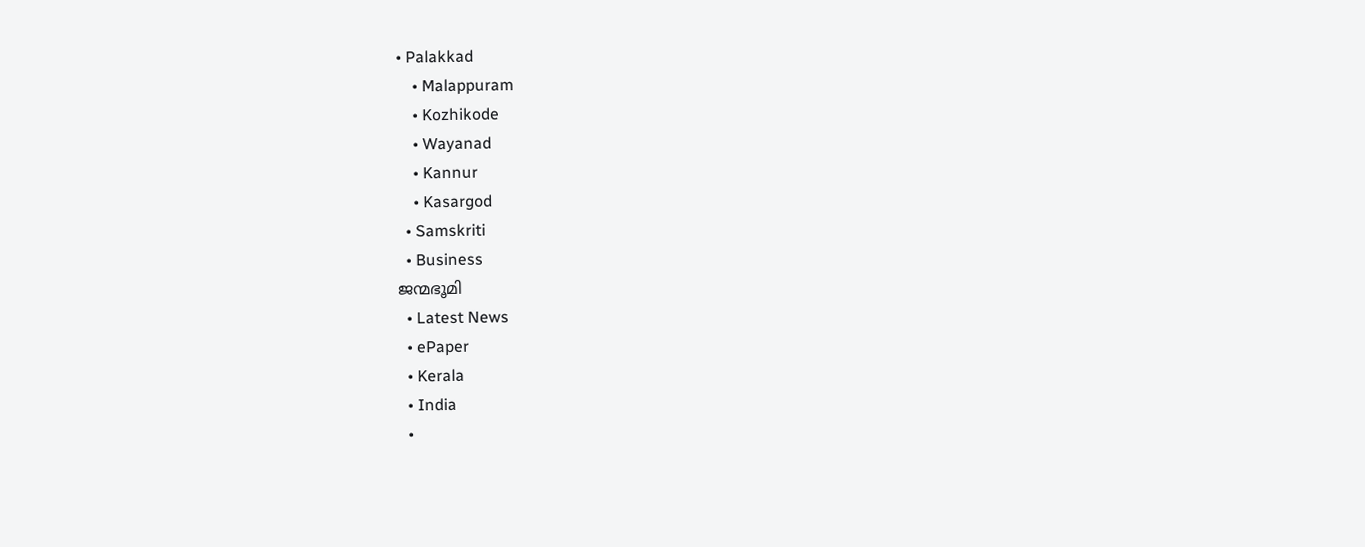• Palakkad
    • Malappuram
    • Kozhikode
    • Wayanad
    • Kannur
    • Kasargod
  • Samskriti
  • Business
ജന്മഭൂമി
  • Latest News
  • ePaper
  • Kerala
  • India
  •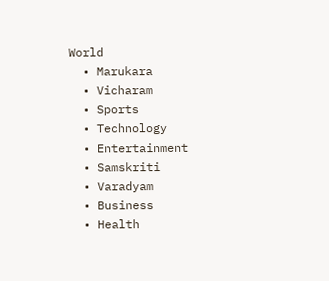World
  • Marukara
  • Vicharam
  • Sports
  • Technology
  • Entertainment
  • Samskriti
  • Varadyam
  • Business
  • Health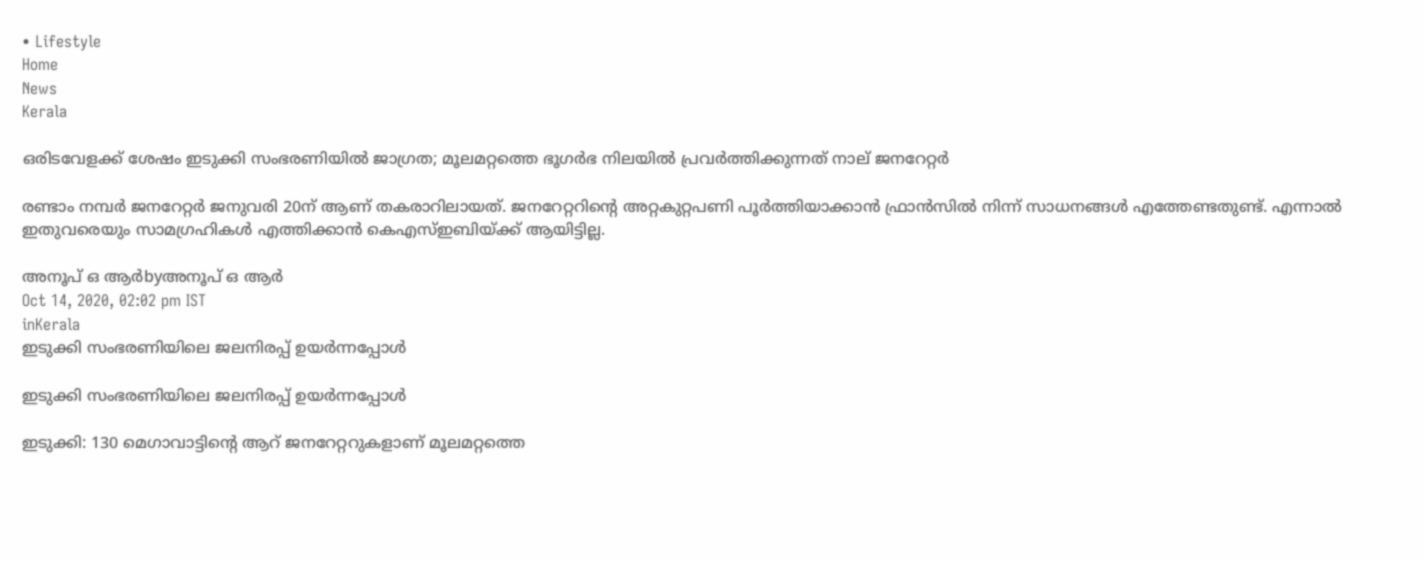• Lifestyle
Home
News
Kerala

ഒരിടവേളക്ക് ശേഷം ഇടുക്കി സംഭരണിയില്‍ ജാഗ്രത; മൂലമറ്റത്തെ ഭൂഗര്‍ഭ നിലയില്‍ പ്രവര്‍ത്തിക്കുന്നത് നാല് ജനറേറ്റര്‍

രണ്ടാം നമ്പര്‍ ജനറേറ്റര്‍ ജനുവരി 20ന് ആണ് തകരാറിലായത്. ജനറേറ്ററിന്റെ അറ്റകുറ്റപണി പൂര്‍ത്തിയാക്കാന്‍ ഫ്രാന്‍സില്‍ നിന്ന് സാധനങ്ങള്‍ എത്തേണ്ടതുണ്ട്. എന്നാല്‍ ഇതുവരെയും സാമഗ്രഹികള്‍ എത്തിക്കാന്‍ കെഎസ്ഇബിയ്‌ക്ക് ആയിട്ടില്ല.

അനൂപ് ഒ ആര്‍byഅനൂപ് ഒ ആര്‍
Oct 14, 2020, 02:02 pm IST
inKerala
ഇടുക്കി സംഭരണിയിലെ ജലനിരപ്പ് ഉയര്‍ന്നപ്പോള്‍

ഇടുക്കി സംഭരണിയിലെ ജലനിരപ്പ് ഉയര്‍ന്നപ്പോള്‍

ഇടുക്കി: 130 മെഗാവാട്ടിന്റെ ആറ് ജനറേറ്ററുകളാണ് മൂലമറ്റത്തെ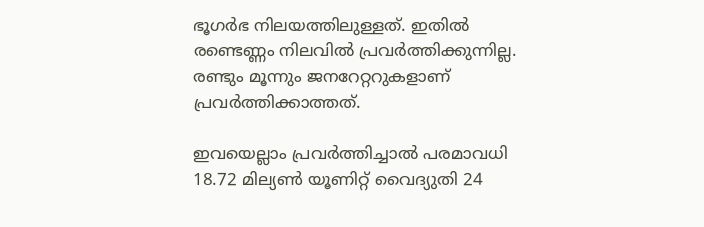ഭൂഗര്‍ഭ നിലയത്തിലുള്ളത്. ഇതില്‍ രണ്ടെണ്ണം നിലവില്‍ പ്രവര്‍ത്തിക്കുന്നില്ല. രണ്ടും മൂന്നും ജനറേറ്ററുകളാണ് പ്രവര്‍ത്തിക്കാത്തത്.

ഇവയെല്ലാം പ്രവര്‍ത്തിച്ചാല്‍ പരമാവധി 18.72 മില്യണ്‍ യൂണിറ്റ് വൈദ്യുതി 24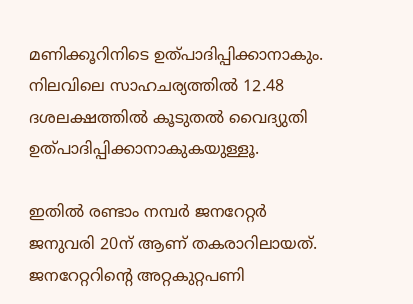മണിക്കൂറിനിടെ ഉത്പാദിപ്പിക്കാനാകും. നിലവിലെ സാഹചര്യത്തില്‍ 12.48 ദശലക്ഷത്തില്‍ കൂടുതല്‍ വൈദ്യുതി ഉത്പാദിപ്പിക്കാനാകുകയുള്ളൂ.

ഇതില്‍ രണ്ടാം നമ്പര്‍ ജനറേറ്റര്‍ ജനുവരി 20ന് ആണ് തകരാറിലായത്. ജനറേറ്ററിന്റെ അറ്റകുറ്റപണി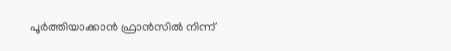പൂര്‍ത്തിയാക്കാന്‍ ഫ്രാന്‍സില്‍ നിന്ന്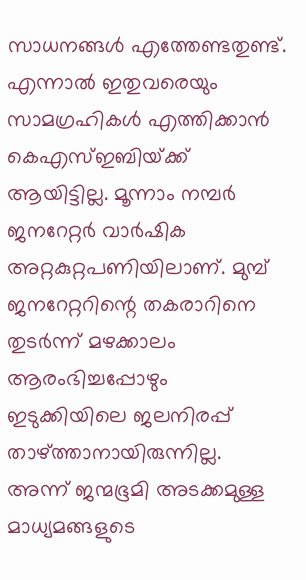സാധനങ്ങള്‍ എത്തേണ്ടതുണ്ട്. എന്നാല്‍ ഇതുവരെയും സാമഗ്രഹികള്‍ എത്തിക്കാന്‍ കെഎസ്ഇബിയ്‌ക്ക് ആയിട്ടില്ല. മൂന്നാം നമ്പര്‍ ജനറേറ്റര്‍ വാര്‍ഷിക അറ്റകുറ്റപണിയിലാണ്. മുമ്പ് ജനറേറ്ററിന്റെ തകരാറിനെ തുടര്‍ന്ന് മഴക്കാലം ആരംഭിച്ചപ്പോഴും ഇടുക്കിയിലെ ജലനിരപ്പ് താഴ്‌ത്താനായിരുന്നില്ല. അന്ന് ജന്മഭൂമി അടക്കമുള്ള മാധ്യമങ്ങളുടെ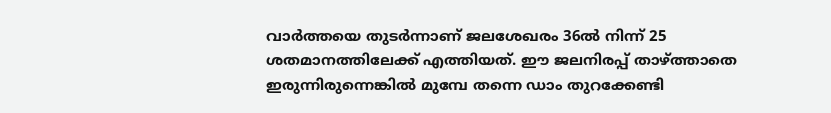വാര്‍ത്തയെ തുടര്‍ന്നാണ് ജലശേഖരം 36ല്‍ നിന്ന് 25 ശതമാനത്തിലേക്ക് എത്തിയത്. ഈ ജലനിരപ്പ് താഴ്‌ത്താതെ ഇരുന്നിരുന്നെങ്കില്‍ മുമ്പേ തന്നെ ഡാം തുറക്കേണ്ടി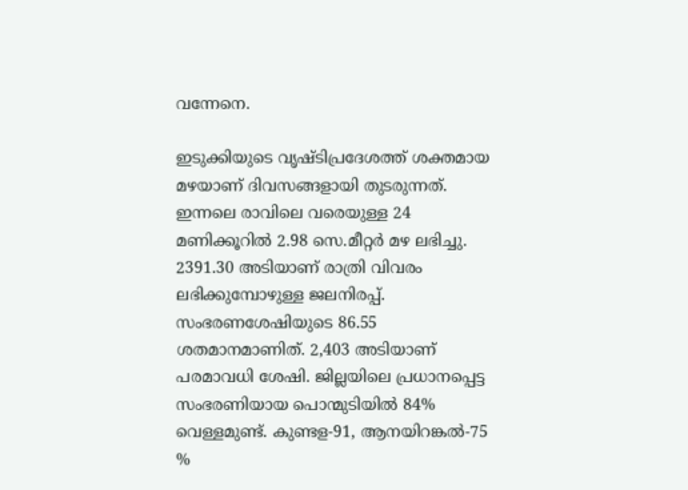വന്നേനെ.

ഇടുക്കിയുടെ വൃഷ്ടിപ്രദേശത്ത് ശക്തമായ മഴയാണ് ദിവസങ്ങളായി തുടരുന്നത്. ഇന്നലെ രാവിലെ വരെയുള്ള 24 മണിക്കൂറില്‍ 2.98 സെ.മീറ്റര്‍ മഴ ലഭിച്ചു. 2391.30 അടിയാണ് രാത്രി വിവരം ലഭിക്കുമ്പോഴുള്ള ജലനിരപ്പ്. സംഭരണശേഷിയുടെ 86.55 ശതമാനമാണിത്. 2,403 അടിയാണ് പരമാവധി ശേഷി. ജില്ലയിലെ പ്രധാനപ്പെട്ട സംഭരണിയായ പൊന്മുടിയില്‍ 84% വെള്ളമുണ്ട്. കുണ്ടള-91, ആനയിറങ്കല്‍-75 %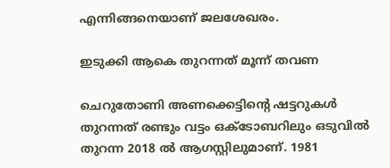എന്നിങ്ങനെയാണ് ജലശേഖരം.

ഇടുക്കി ആകെ തുറന്നത് മൂന്ന് തവണ

ചെറുതോണി അണക്കെട്ടിന്റെ ഷട്ടറുകള്‍ തുറന്നത് രണ്ടും വട്ടം ഒക്ടോബറിലും ഒടുവില്‍ തുറന്ന 2018 ല്‍ ആഗസ്റ്റിലുമാണ്. 1981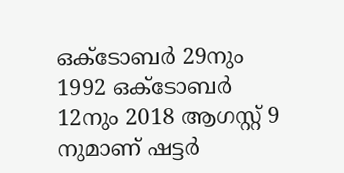ഒക്ടോബര്‍ 29നും 1992 ഒക്ടോബര്‍ 12നും 2018 ആഗസ്റ്റ് 9 നുമാണ് ഷട്ടര്‍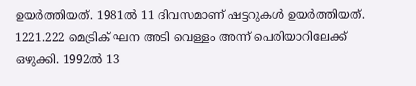ഉയര്‍ത്തിയത്. 1981ല്‍ 11 ദിവസമാണ് ഷട്ടറുകള്‍ ഉയര്‍ത്തിയത്. 1221.222 മെട്രിക് ഘന അടി വെള്ളം അന്ന് പെരിയാറിലേക്ക് ഒഴുക്കി. 1992ല്‍ 13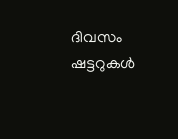ദിവസം ഷട്ടറുകള്‍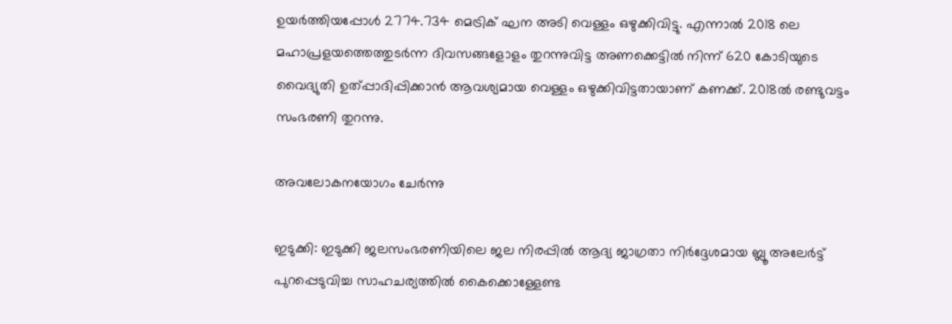ഉയര്‍ത്തിയപ്പോള്‍ 2774.734 മെട്രിക് ഘന അടി വെള്ളം ഒഴുക്കിവിട്ടു. എന്നാല്‍ 2018 ലെ മഹാപ്രളയത്തെത്തുടര്‍ന്ന ദിവസങ്ങളോളം തുറന്നുവിട്ട അണക്കെട്ടില്‍ നിന്ന് 620 കോടിയുടെ വൈദ്യുതി ഉത്പ്പാദിപ്പിക്കാന്‍ ആവശ്യമായ വെള്ളം ഒഴുക്കിവിട്ടതായാണ് കണക്ക്. 2018ല്‍ രണ്ടുവട്ടം സംഭരണി തുറന്നു.

അവലോകനയോഗം ചേര്‍ന്നു

ഇടുക്കി: ഇടുക്കി ജലസംഭരണിയിലെ ജല നിരപ്പില്‍ ആദ്യ ജാഗ്രതാ നിര്‍ദ്ദേശമായ ബ്ലൂ അലേര്‍ട്ട് പുറപ്പെടുവിച്ച സാഹചര്യത്തില്‍ കൈക്കൊള്ളേണ്ട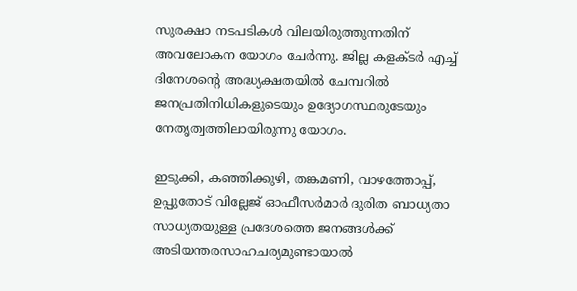സുരക്ഷാ നടപടികള്‍ വിലയിരുത്തുന്നതിന് അവലോകന യോഗം ചേര്‍ന്നു. ജില്ല കളക്ടര്‍ എച്ച് ദിനേശന്റെ അദ്ധ്യക്ഷതയില്‍ ചേമ്പറില്‍ ജനപ്രതിനിധികളുടെയും ഉദ്യോഗസ്ഥരുടേയും നേതൃത്വത്തിലായിരുന്നു യോഗം.

ഇടുക്കി, കഞ്ഞിക്കുഴി, തങ്കമണി, വാഴത്തോപ്പ്, ഉപ്പുതോട് വില്ലേജ് ഓഫീസര്‍മാര്‍ ദുരിത ബാധ്യതാ സാധ്യതയുള്ള പ്രദേശത്തെ ജനങ്ങള്‍ക്ക് അടിയന്തരസാഹചര്യമുണ്ടായാല്‍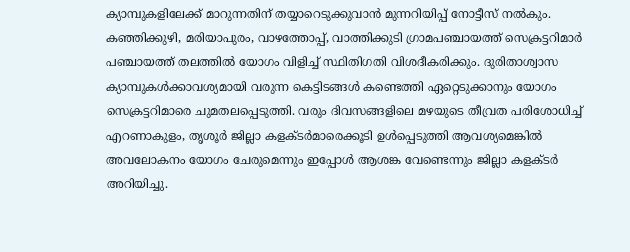ക്യാമ്പുകളിലേക്ക് മാറുന്നതിന് തയ്യാറെടുക്കുവാന്‍ മുന്നറിയിപ്പ് നോട്ടീസ് നല്‍കും. കഞ്ഞിക്കുഴി, മരിയാപുരം, വാഴത്തോപ്പ്, വാത്തിക്കുടി ഗ്രാമപഞ്ചായത്ത് സെക്രട്ടറിമാര്‍ പഞ്ചായത്ത് തലത്തില്‍ യോഗം വിളിച്ച് സ്ഥിതിഗതി വിശദീകരിക്കും. ദുരിതാശ്വാസ ക്യാമ്പുകള്‍ക്കാവശ്യമായി വരുന്ന കെട്ടിടങ്ങള്‍ കണ്ടെത്തി ഏറ്റെടുക്കാനും യോഗം സെക്രട്ടറിമാരെ ചുമതലപ്പെടുത്തി. വരും ദിവസങ്ങളിലെ മഴയുടെ തീവ്രത പരിശോധിച്ച് എറണാകുളം, തൃശൂര്‍ ജില്ലാ കളക്ടര്‍മാരെക്കൂടി ഉള്‍പ്പെടുത്തി ആവശ്യമെങ്കില്‍ അവലോകനം യോഗം ചേരുമെന്നും ഇപ്പോള്‍ ആശങ്ക വേണ്ടെന്നും ജില്ലാ കളക്ടര്‍ അറിയിച്ചു.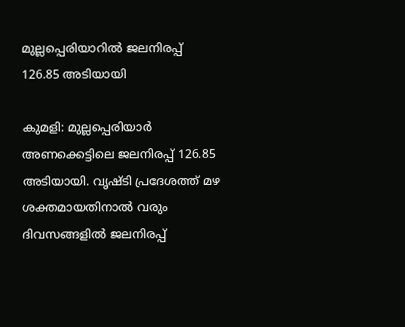മുല്ലപ്പെരിയാറില്‍ ജലനിരപ്പ് 126.85 അടിയായി

കുമളി: മുല്ലപ്പെരിയാര്‍ അണക്കെട്ടിലെ ജലനിരപ്പ് 126.85 അടിയായി. വൃഷ്ടി പ്രദേശത്ത് മഴ ശക്തമായതിനാല്‍ വരും ദിവസങ്ങളില്‍ ജലനിരപ്പ്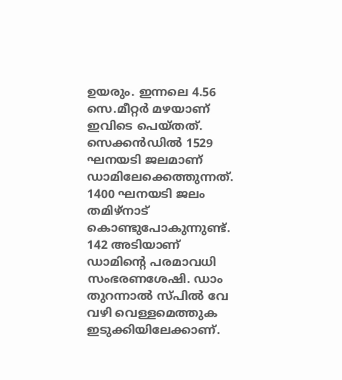ഉയരും. ഇന്നലെ 4.56 സെ.മീറ്റര്‍ മഴയാണ് ഇവിടെ പെയ്തത്. സെക്കന്‍ഡില്‍ 1529 ഘനയടി ജലമാണ് ഡാമിലേക്കെത്തുന്നത്. 1400 ഘനയടി ജലം തമിഴ്‌നാട് കൊണ്ടുപോകുന്നുണ്ട്. 142 അടിയാണ് ഡാമിന്റെ പരമാവധി സംഭരണശേഷി. ഡാം തുറന്നാല്‍ സ്പില്‍ വേ വഴി വെള്ളമെത്തുക ഇടുക്കിയിലേക്കാണ്.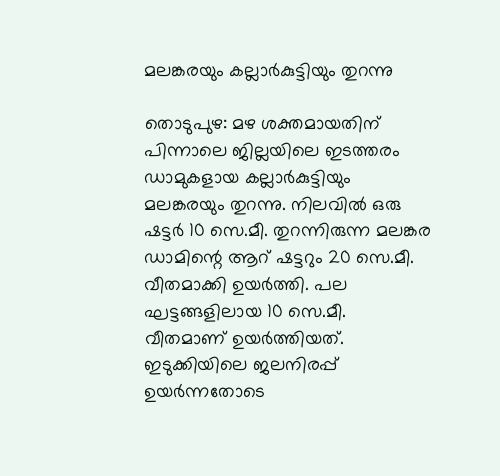മലങ്കരയും കല്ലാര്‍കുട്ടിയും തുറന്നു

തൊടുപുഴ: മഴ ശക്തമായതിന് പിന്നാലെ ജില്ലയിലെ ഇടത്തരം ഡാമുകളായ കല്ലാര്‍കുട്ടിയും മലങ്കരയും തുറന്നു. നിലവില്‍ ഒരു ഷട്ടര്‍ 10 സെ.മീ. തുറന്നിരുന്ന മലങ്കര ഡാമിന്റെ ആറ് ഷട്ടറും 20 സെ.മീ. വീതമാക്കി ഉയര്‍ത്തി. പല ഘട്ടങ്ങളിലായ 10 സെ.മീ. വീതമാണ് ഉയര്‍ത്തിയത്. ഇടുക്കിയിലെ ജലനിരപ്പ് ഉയര്‍ന്നതോടെ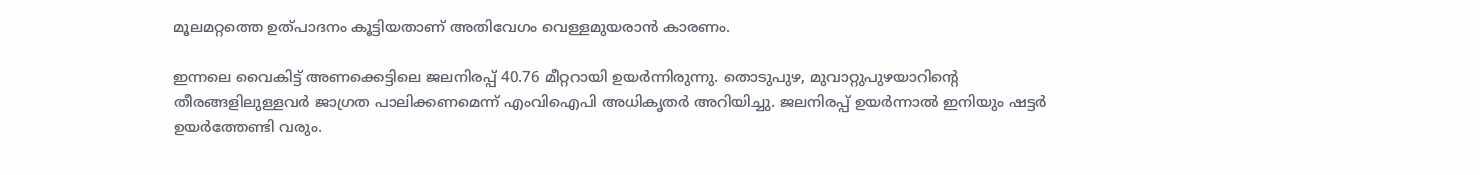മൂലമറ്റത്തെ ഉത്പാദനം കൂട്ടിയതാണ് അതിവേഗം വെള്ളമുയരാന്‍ കാരണം.

ഇന്നലെ വൈകിട്ട് അണക്കെട്ടിലെ ജലനിരപ്പ് 40.76 മീറ്ററായി ഉയര്‍ന്നിരുന്നു. തൊടുപുഴ, മുവാറ്റുപുഴയാറിന്റെ തീരങ്ങളിലുള്ളവര്‍ ജാഗ്രത പാലിക്കണമെന്ന് എംവിഐപി അധികൃതര്‍ അറിയിച്ചു. ജലനിരപ്പ് ഉയര്‍ന്നാല്‍ ഇനിയും ഷട്ടര്‍ ഉയര്‍ത്തേണ്ടി വരും.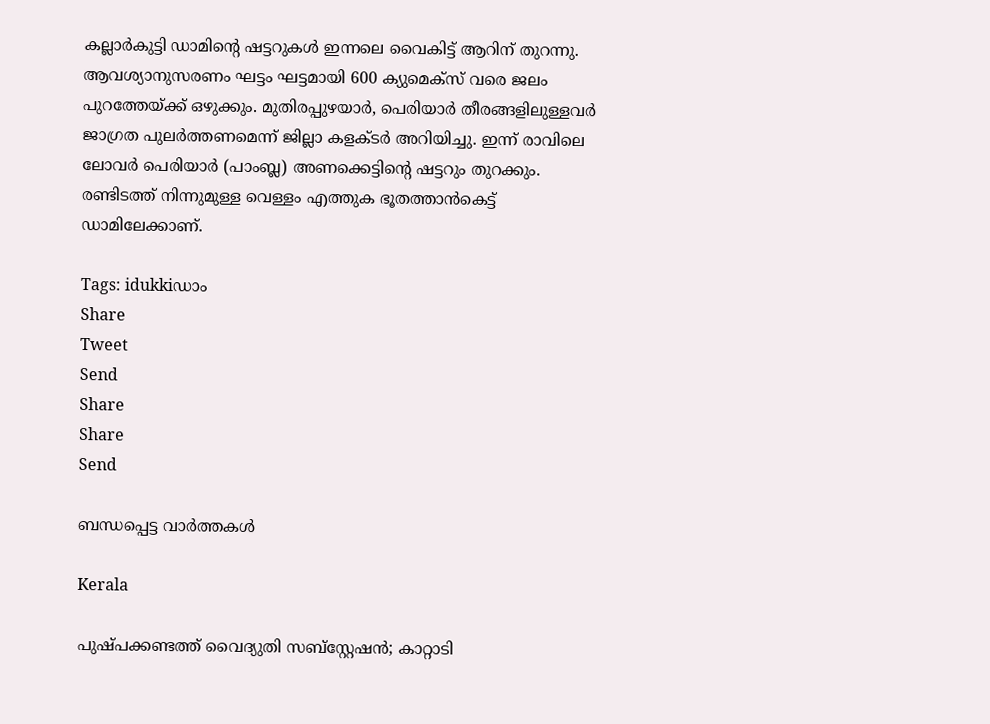കല്ലാര്‍കുട്ടി ഡാമിന്റെ ഷട്ടറുകള്‍ ഇന്നലെ വൈകിട്ട് ആറിന് തുറന്നു. ആവശ്യാനുസരണം ഘട്ടം ഘട്ടമായി 600 ക്യുമെക്സ് വരെ ജലം പുറത്തേയ്‌ക്ക് ഒഴുക്കും. മുതിരപ്പുഴയാര്‍, പെരിയാര്‍ തീരങ്ങളിലുള്ളവര്‍ ജാഗ്രത പുലര്‍ത്തണമെന്ന് ജില്ലാ കളക്ടര്‍ അറിയിച്ചു. ഇന്ന് രാവിലെ ലോവര്‍ പെരിയാര്‍ (പാംബ്ല) അണക്കെട്ടിന്റെ ഷട്ടറും തുറക്കും. രണ്ടിടത്ത് നിന്നുമുള്ള വെള്ളം എത്തുക ഭൂതത്താന്‍കെട്ട് ഡാമിലേക്കാണ്.

Tags: idukkiഡാം
Share
Tweet
Send
Share
Share
Send

ബന്ധപ്പെട്ട വാര്‍ത്തകള്‍

Kerala

പുഷ്പക്കണ്ടത്ത് വൈദ്യുതി സബ്സ്റ്റേഷന്‍; കാറ്റാടി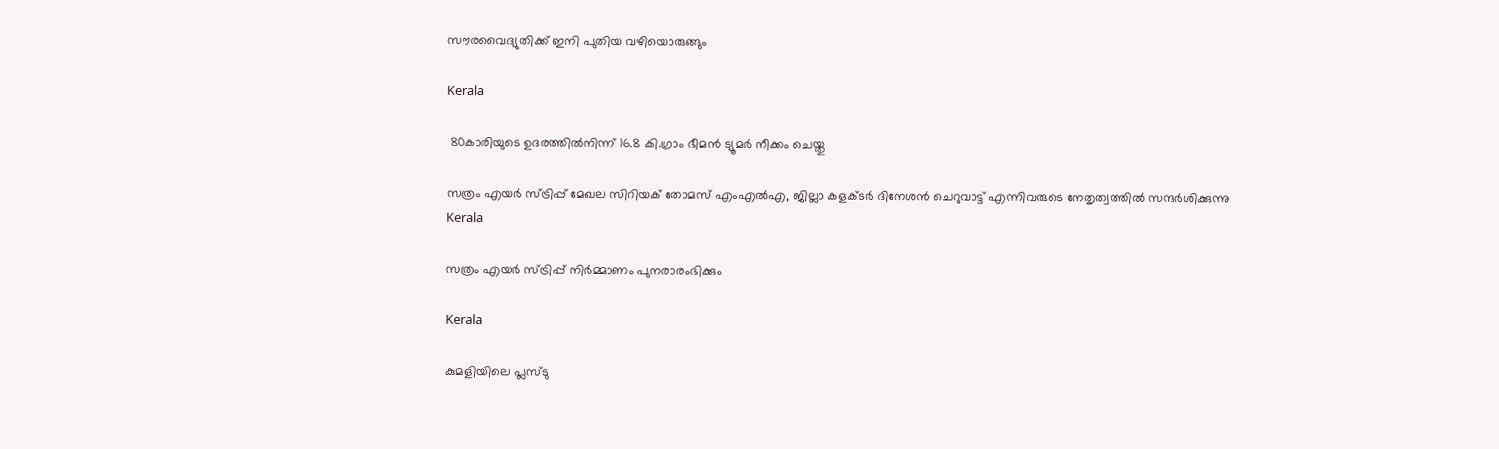സൗരവൈദ്യുതിക്ക് ഇനി പുതിയ വഴിയൊരുങ്ങും

Kerala

 80കാരിയുടെ ഉദരത്തില്‍നിന്ന് 16.8 കി.ഗ്രാം ഭീമന്‍ ട്യൂമര്‍ നീക്കം ചെയ്തു

സത്രം എയര്‍ സ്ട്രിപ്പ് മേഖല സിറിയക് തോമസ് എംഎല്‍എ, ജില്ലാ കളക്ടര്‍ ദിനേശന്‍ ചെറുവാട്ട് എന്നിവരുടെ നേതൃത്വത്തില്‍ സന്ദര്‍ശിക്കുന്നു
Kerala

സത്രം എയര്‍ സ്ട്രിപ്പ് നിര്‍മ്മാണം പുനരാരംഭിക്കും

Kerala

കുമളിയിലെ പ്ലസ്‌ടു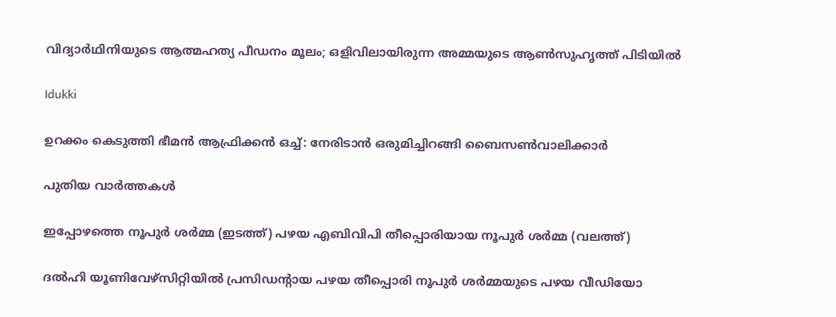വിദ്യാർഥിനിയുടെ ആത്മഹത്യ പീഡനം മൂലം; ഒളിവിലായിരുന്ന അമ്മയുടെ ആണ്‍സുഹൃത്ത് പിടിയില്‍

Idukki

ഉറക്കം കെടുത്തി ഭീമന്‍ ആഫ്രിക്കന്‍ ഒച്ച്: നേരിടാന്‍ ഒരുമിച്ചിറങ്ങി ബൈസണ്‍വാലിക്കാര്‍

പുതിയ വാര്‍ത്തകള്‍

ഇപ്പോഴത്തെ നൂപുര്‍ ശര്‍മ്മ (ഇടത്ത്) പഴയ എബിവിപി തീപ്പൊരിയായ നൂപുര്‍ ശര്‍മ്മ (വലത്ത്)

ദല്‍ഹി യൂണിവേഴ്സിറ്റിയില്‍ പ്രസിഡന്‍റായ പഴയ തീപ്പൊരി നൂപുര്‍ ശര്‍മ്മയുടെ പഴയ വീഡിയോ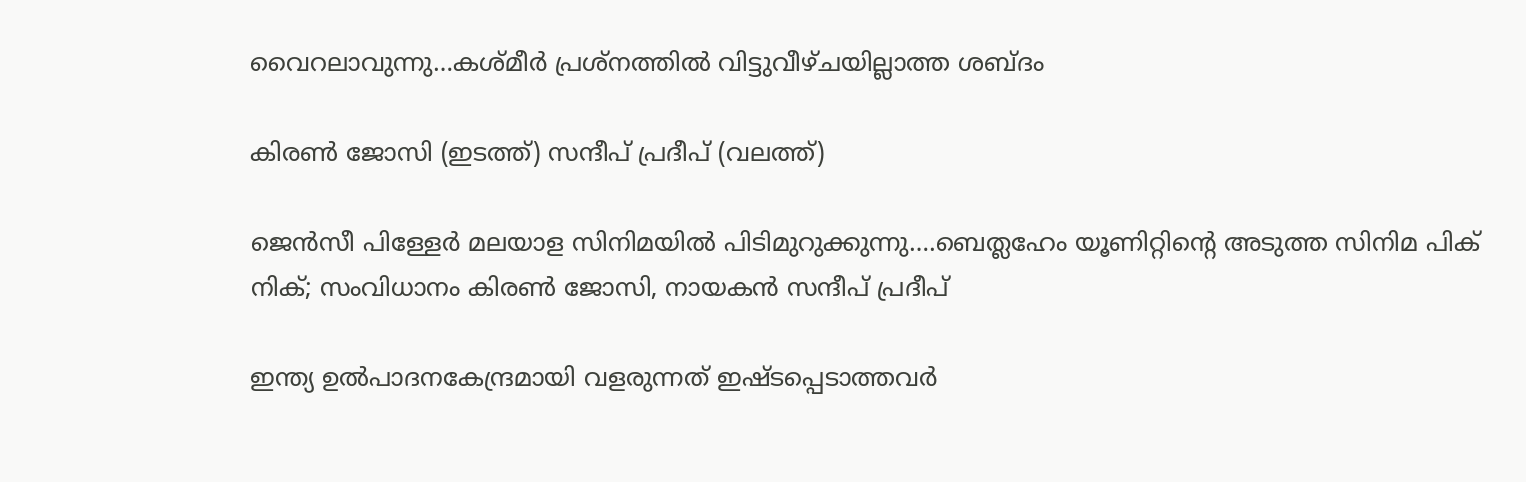വൈറലാവുന്നു…കശ്മീര്‍ പ്രശ്നത്തില്‍ വിട്ടുവീഴ്ചയില്ലാത്ത ശബ്ദം

കിരണ്‍ ജോസി (ഇടത്ത്) സന്ദീപ് പ്രദീപ് (വലത്ത്)

ജെന്‍സീ പിള്ളേര്‍ മലയാള സിനിമയില്‍ പിടിമുറുക്കുന്നു….ബെത്ലഹേം യൂണിറ്റിന്റെ അടുത്ത സിനിമ പിക് നിക്; സംവിധാനം കിരണ്‍ ജോസി, നായകന്‍ സന്ദീപ് പ്രദീപ്

ഇന്ത്യ ഉല്‍പാദനകേന്ദ്രമായി വളരുന്നത് ഇഷ്ടപ്പെടാത്തവര്‍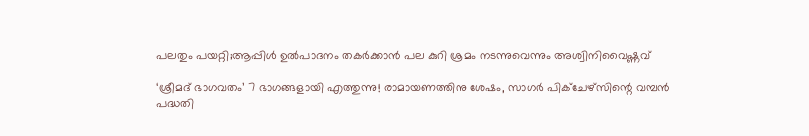പലതും പയറ്റി;ആപ്പിള്‍ ഉല്‍പാദനം തകര്‍ക്കാന്‍ പല കുറി ശ്രമം നടന്നുവെന്നും അശ്വിനിവൈഷ്ണവ്

‘ശ്രീമദ് ഭാഗവതം’ 7 ഭാഗങ്ങളായി എത്തുന്നു! രാമായണത്തിനു ശേഷം, സാഗർ പിക്ചേഴ്സിന്റെ വമ്പൻ പദ്ധതി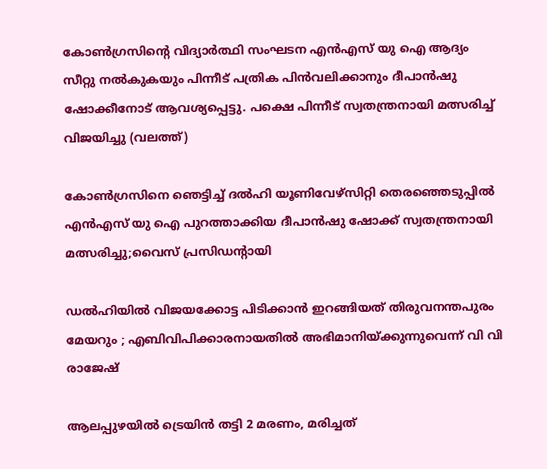കോണ്‍ഗ്രസിന്‍റെ വിദ്യാര്‍ത്ഥി സംഘടന എന്‍എസ് യു ഐ ആദ്യം സീറ്റു നല്‍കുകയും പിന്നീട് പത്രിക പിന്‍വലിക്കാനും ദീപാന്‍ഷു ഷോക്കീനോട് ആവശ്യപ്പെട്ടു. പക്ഷെ പിന്നീട് സ്വതന്ത്രനായി മത്സരിച്ച് വിജയിച്ചു (വലത്ത്)

കോണ്‍ഗ്രസിനെ ഞെട്ടിച്ച് ദല്‍ഹി യൂണിവേഴ്സിറ്റി തെരഞ്ഞെടുപ്പില്‍ എന്‍എസ് യു ഐ പുറത്താക്കിയ ദീപാൻഷു ഷോക്ക് സ്വതന്ത്രനായി മത്സരിച്ചു;വൈസ് പ്രസിഡന്‍റായി

ഡൽഹിയിൽ വിജയക്കോട്ട പിടിക്കാൻ ഇറങ്ങിയത് തിരുവനന്തപുരം മേയറും ; എബിവിപിക്കാരനായതിൽ അഭിമാനിയ്‌ക്കുന്നുവെന്ന് വി വി രാജേഷ്

ആലപ്പുഴയില്‍ ട്രെയിന്‍ തട്ടി 2 മരണം, മരിച്ചത്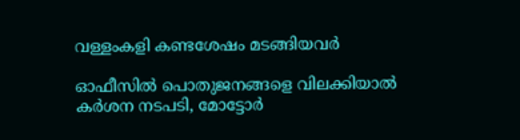വള്ളംകളി കണ്ടശേഷം മടങ്ങിയവര്‍

ഓഫീസില്‍ പൊതുജനങ്ങളെ വിലക്കിയാല്‍ കര്‍ശന നടപടി, മോട്ടോര്‍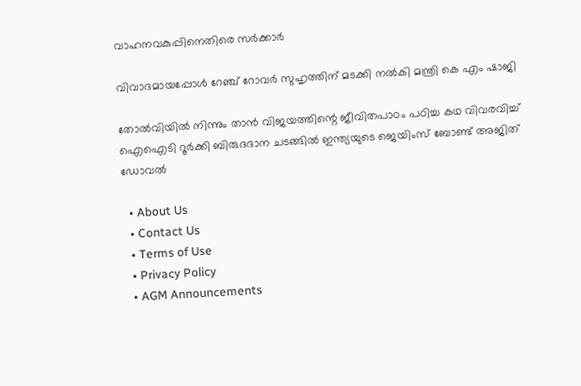വാഹനവകുപ്പിനെതിരെ സര്‍ക്കാര്‍

വിവാദമായപ്പോള്‍ റേഞ്ച് റോവര്‍ സുഹൃത്തിന് മടക്കി നല്‍കി മന്ത്രി കെ എം ഷാജി

തോല്‍വിയില്‍ നിന്നും താന്‍ വിജയത്തിന്റെ ജീവിതപാഠം പഠിച്ച കഥ വിവരവിച്ച് ഐഐടി റൂർക്കി ബിരുദദാന ചടങ്ങിൽ ഇന്ത്യയുടെ ജെയിംസ് ബോണ്ട് അജിത് ഡോവല്‍

  • About Us
  • Contact Us
  • Terms of Use
  • Privacy Policy
  • AGM Announcements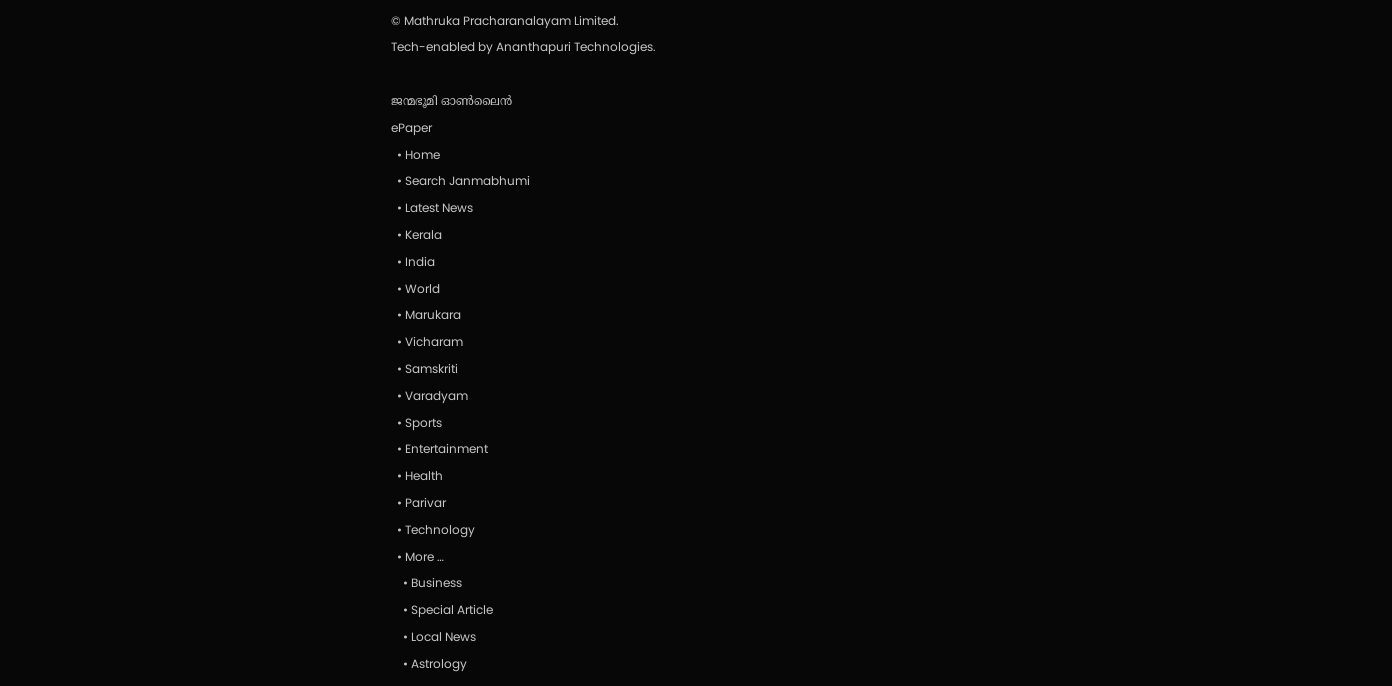© Mathruka Pracharanalayam Limited.
Tech-enabled by Ananthapuri Technologies.

ജന്മഭൂമി ഓണ്‍ലൈന്‍
ePaper
  • Home
  • Search Janmabhumi
  • Latest News
  • Kerala
  • India
  • World
  • Marukara
  • Vicharam
  • Samskriti
  • Varadyam
  • Sports
  • Entertainment
  • Health
  • Parivar
  • Technology
  • More …
    • Business
    • Special Article
    • Local News
    • Astrology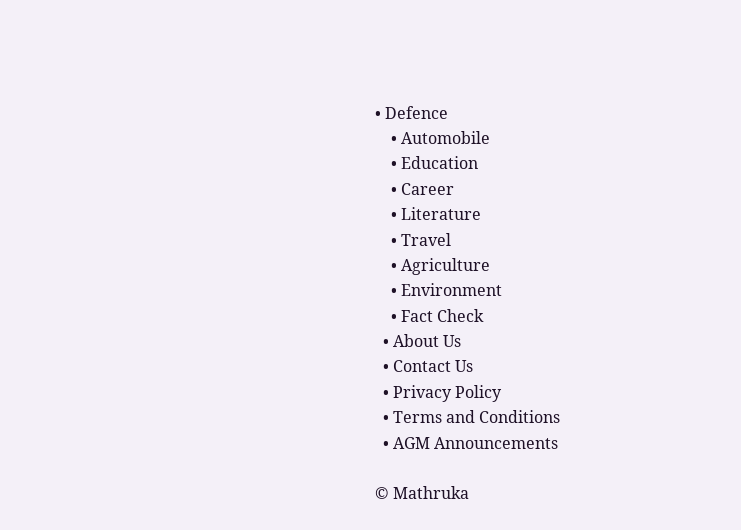• Defence
    • Automobile
    • Education
    • Career
    • Literature
    • Travel
    • Agriculture
    • Environment
    • Fact Check
  • About Us
  • Contact Us
  • Privacy Policy
  • Terms and Conditions
  • AGM Announcements

© Mathruka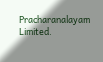Pracharanalayam Limited.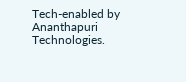Tech-enabled by Ananthapuri Technologies.